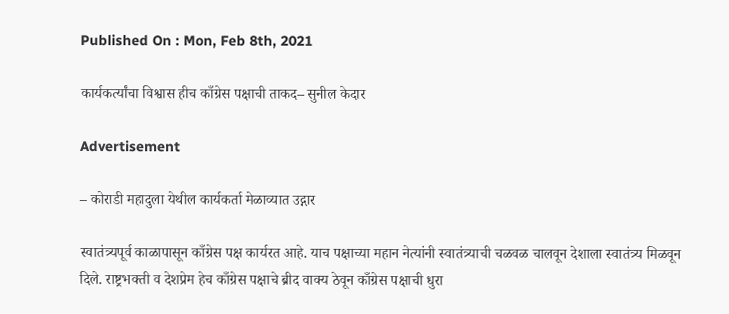Published On : Mon, Feb 8th, 2021

कार्यकर्त्यांचा विश्वास हीच काँग्रेस पक्षाची ताकद– सुनील केदार

Advertisement

– कोराडी महादुला येथील कार्यकर्ता मेळाव्यात उद्गार

स्वातंत्र्यपूर्व काळापासून काँग्रेस पक्ष कार्यरत आहे. याच पक्षाच्या महान नेत्यांनी स्वातंत्र्याची चळवळ चालवून देशाला स्वातंत्र्य मिळवून दिले. राष्ट्रभक्ती व देशप्रेम हेच काँग्रेस पक्षाचे ब्रीद वाक्य ठेवून काँग्रेस पक्षाची धुरा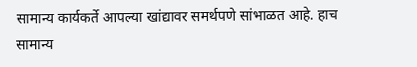सामान्य कार्यकर्ते आपल्या खांद्यावर समर्थपणे सांभाळत आहे. हाच सामान्य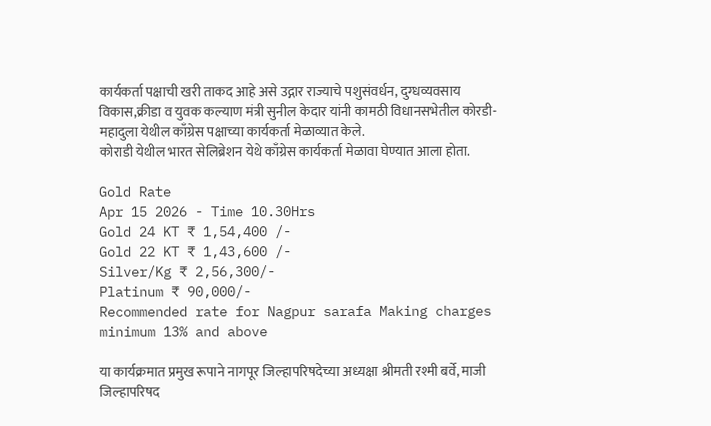कार्यकर्ता पक्षाची खरी ताकद आहे असे उद्गार राज्याचे पशुसंवर्धन, दुग्धव्यवसाय विकास,क्रीडा व युवक कल्याण मंत्री सुनील केदार यांनी कामठी विधानसभेतील कोरडी- महादुला येथील काँग्रेस पक्षाच्या कार्यकर्ता मेळाव्यात केले.
कोराडी येथील भारत सेलिब्रेशन येथे काँग्रेस कार्यकर्ता मेळावा घेण्यात आला होता.

Gold Rate
Apr 15 2026 - Time 10.30Hrs
Gold 24 KT ₹ 1,54,400 /-
Gold 22 KT ₹ 1,43,600 /-
Silver/Kg ₹ 2,56,300/-
Platinum ₹ 90,000/-
Recommended rate for Nagpur sarafa Making charges minimum 13% and above

या कार्यक्रमात प्रमुख रूपाने नागपूर जिल्हापरिषदेच्या अध्यक्षा श्रीमती रश्मी बर्वे, माजी जिल्हापरिषद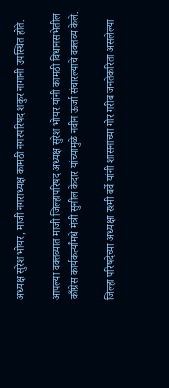अध्यक्ष सुरेश भोयर, माजी नगराध्यक्ष कामठी नगरपरिषद शकुर नागानी उपस्थित होते.

आपल्या वक्तव्यात माजी जिल्हापरिषद अध्यक्ष सुरेश भोयर यांनी कामठी विधानसभेतील काँग्रेस कार्यकर्त्यांमधे मंत्री सुनील केदार यांच्यामुळे नवीन ऊर्जा संचारल्याचे वक्तव्य केले.

जिल्हा परिषदेच्या अध्यक्षा रश्मी बर्वे यांनी शासनाच्या गोर गरीब जनतेकरिता असलेल्या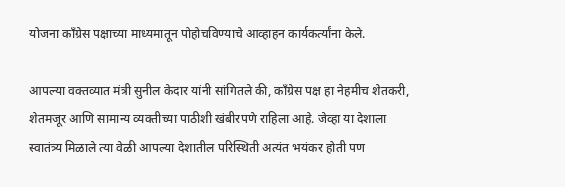योजना काँग्रेस पक्षाच्या माध्यमातून पोहोचविण्याचे आव्हाहन कार्यकर्त्यांना केले.

आपल्या वक्तव्यात मंत्री सुनील केदार यांनी सांगितले की, काँग्रेस पक्ष हा नेहमीच शेतकरी, शेतमजूर आणि सामान्य व्यक्तीच्या पाठीशी खंबीरपणे राहिला आहे. जेव्हा या देशाला स्वातंत्र्य मिळाले त्या वेळी आपल्या देशातील परिस्थिती अत्यंत भयंकर होती पण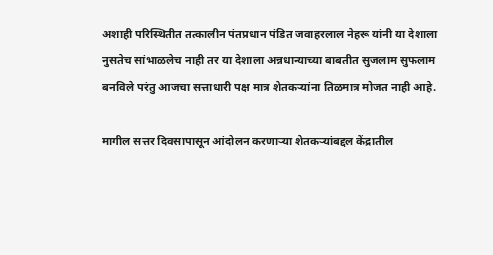अशाही परिस्थितीत तत्कालीन पंतप्रधान पंडित जवाहरलाल नेहरू यांनी या देशाला नुसतेच सांभाळलेच नाही तर या देशाला अन्नधान्याच्या बाबतीत सुजलाम सुफलाम बनविले परंतु आजचा सत्ताधारी पक्ष मात्र शेतकऱ्यांना तिळमात्र मोजत नाही आहे.

मागील सत्तर दिवसापासून आंदोलन करणाऱ्या शेतकऱ्यांबद्दल केंद्रातील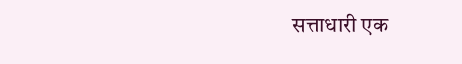सत्ताधारी एक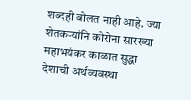शब्दही बोलत नाही आहे. ज्या शेतकऱ्यांनि कोरोना सारख्या महाभयंकर काळात सुद्धा देशाची अर्थव्यवस्था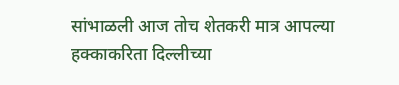सांभाळली आज तोच शेतकरी मात्र आपल्या हक्काकरिता दिल्लीच्या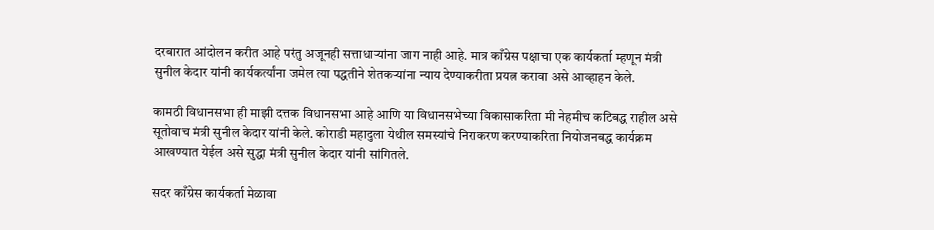दरबारात आंदोलन करीत आहे परंतु अजूनही सत्ताधाऱ्यांना जाग नाही आहे. मात्र काँग्रेस पक्षाचा एक कार्यकर्ता म्हणून मंत्री सुनील केदार यांनी कार्यकर्त्यांना जमेल त्या पद्धतीने शेतकऱ्यांना न्याय देण्याकरीता प्रयत्न करावा असे आव्हाहन केले.

कामठी विधानसभा ही माझी दत्तक विधानसभा आहे आणि या विधानसभेच्या विकासाकरिता मी नेहमीच कटिबद्ध राहील असे सूतोवाच मंत्री सुनील केदार यांनी केले. कोराडी महादुला येथील समस्यांचे निराकरण करण्याकरिता नियोजनबद्ध कार्यक्रम आखण्यात येईल असे सुद्धा मंत्री सुनील केदार यांनी सांगितले.

सदर काँग्रेस कार्यकर्ता मेळावा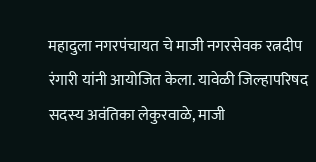महादुला नगरपंचायत चे माजी नगरसेवक रत्नदीप रंगारी यांनी आयोजित केला. यावेळी जिल्हापरिषद सदस्य अवंतिका लेकुरवाळे, माजी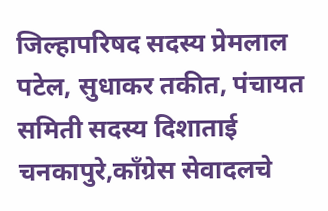जिल्हापरिषद सदस्य प्रेमलाल पटेल, सुधाकर तकीत, पंचायत समिती सदस्य दिशाताई चनकापुरे,काँग्रेस सेवादलचे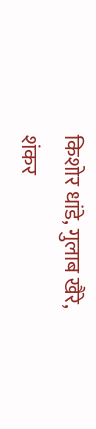किशोर धांडे, गुलाब खैरे, शंकर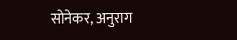सोनेकर, अनुराग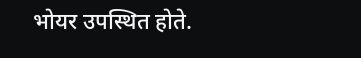भोयर उपस्थित होते.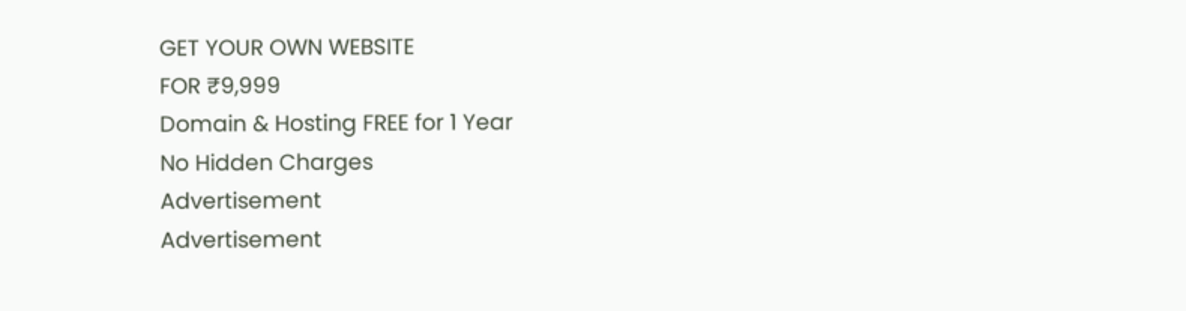GET YOUR OWN WEBSITE
FOR ₹9,999
Domain & Hosting FREE for 1 Year
No Hidden Charges
Advertisement
Advertisement